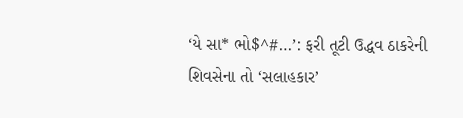‘યે સા* ભો$^#…’: ફરી તૂટી ઉદ્ધવ ઠાકરેની શિવસેના તો ‘સલાહકાર’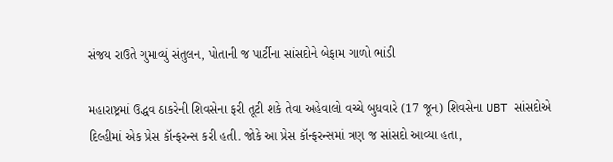સંજય રાઉતે ગુમાવ્યું સંતુલન, પોતાની જ પાર્ટીના સાંસદોને બેફામ ગાળો ભાંડી

મહારાષ્ટ્રમાં ઉદ્ધવ ઠાકરેની શિવસેના ફરી તૂટી શકે તેવા અહેવાલો વચ્ચે બુધવારે (17 જૂન) શિવસેના UBT સાંસદોએ દિલ્હીમાં એક પ્રેસ કૉન્ફરન્સ કરી હતી. જોકે આ પ્રેસ કૉન્ફરન્સમાં ત્રણ જ સાંસદો આવ્યા હતા,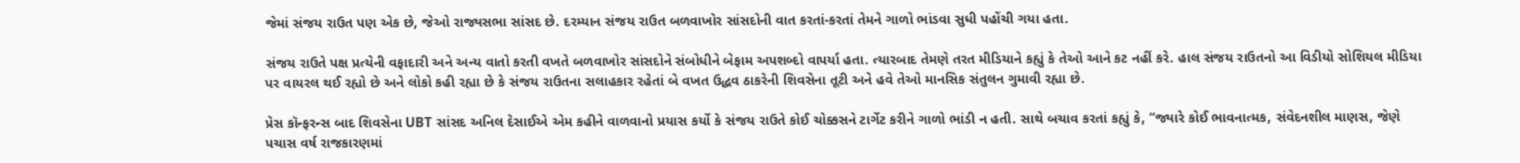જેમાં સંજય રાઉત પણ એક છે, જેઓ રાજ્યસભા સાંસદ છે. દરમ્યાન સંજય રાઉત બળવાખોર સાંસદોની વાત કરતાં-કરતાં તેમને ગાળો ભાંડવા સુધી પહોંચી ગયા હતા.

સંજય રાઉતે પક્ષ પ્રત્યેની વફાદારી અને અન્ય વાતો કરતી વખતે બળવાખોર સાંસદોને સંબોધીને બેફામ અપશબ્દો વાપર્યા હતા. ત્યારબાદ તેમણે તરત મીડિયાને કહ્યું કે તેઓ આને કટ નહીં કરે. હાલ સંજય રાઉતનો આ વિડીયો સોશિયલ મીડિયા પર વાયરલ થઈ રહ્યો છે અને લોકો કહી રહ્યા છે કે સંજય રાઉતના સલાહકાર રહેતાં બે વખત ઉદ્ધવ ઠાકરેની શિવસેના તૂટી અને હવે તેઓ માનસિક સંતુલન ગુમાવી રહ્યા છે.

પ્રેસ કૉન્ફરન્સ બાદ શિવસેના UBT સાંસદ અનિલ દેસાઈએ એમ કહીને વાળવાનો પ્રયાસ કર્યો કે સંજય રાઉતે કોઈ ચોક્કસને ટાર્ગેટ કરીને ગાળો ભાંડી ન હતી. સાથે બચાવ કરતાં કહ્યું કે, “જ્યારે કોઈ ભાવનાત્મક, સંવેદનશીલ માણસ, જેણે પચાસ વર્ષ રાજકારણમાં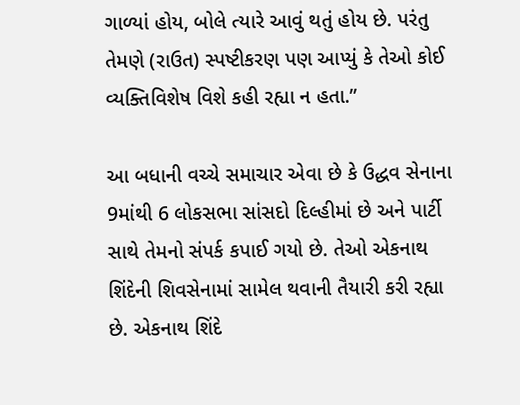ગાળ્યાં હોય, બોલે ત્યારે આવું થતું હોય છે. પરંતુ તેમણે (રાઉત) સ્પષ્ટીકરણ પણ આપ્યું કે તેઓ કોઈ વ્યક્તિવિશેષ વિશે કહી રહ્યા ન હતા.”

આ બધાની વચ્ચે સમાચાર એવા છે કે ઉદ્ધવ સેનાના 9માંથી 6 લોકસભા સાંસદો દિલ્હીમાં છે અને પાર્ટી સાથે તેમનો સંપર્ક કપાઈ ગયો છે. તેઓ એકનાથ શિંદેની શિવસેનામાં સામેલ થવાની તૈયારી કરી રહ્યા છે. એકનાથ શિંદે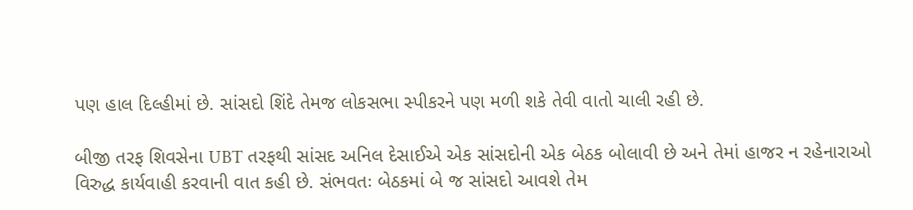પણ હાલ દિલ્હીમાં છે. સાંસદો શિંદે તેમજ લોકસભા સ્પીકરને પણ મળી શકે તેવી વાતો ચાલી રહી છે.

બીજી તરફ શિવસેના UBT તરફથી સાંસદ અનિલ દેસાઈએ એક સાંસદોની એક બેઠક બોલાવી છે અને તેમાં હાજર ન રહેનારાઓ વિરુદ્ધ કાર્યવાહી કરવાની વાત કહી છે. સંભવતઃ બેઠકમાં બે જ સાંસદો આવશે તેમ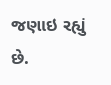જણાઇ રહ્યું છે.